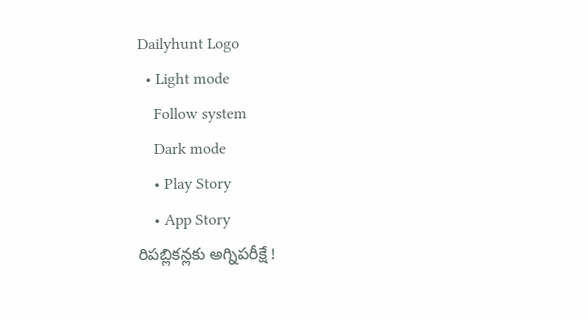Dailyhunt Logo
  • Light mode
    Follow system
    Dark mode
    • Play Story
    • App Story
రిపబ్లికన్లకు అగ్నిపరీక్షే !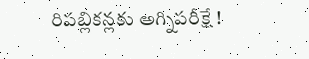రిపబ్లికన్లకు అగ్నిపరీక్షే !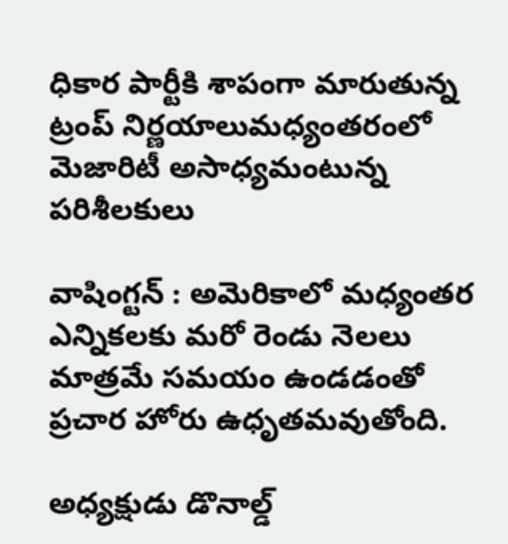ధికార పార్టీకి శాపంగా మారుతున్న ట్రంప్ నిర్ణయాలుమధ్యంతరంలో మెజారిటీ అసాధ్యమంటున్న పరిశీలకులు

వాషింగ్టన్ : అమెరికాలో మధ్యంతర ఎన్నికలకు మరో రెండు నెలలు మాత్రమే సమయం ఉండడంతో ప్రచార హోరు ఉధృతమవుతోంది.

అధ్యక్షుడు డొనాల్డ్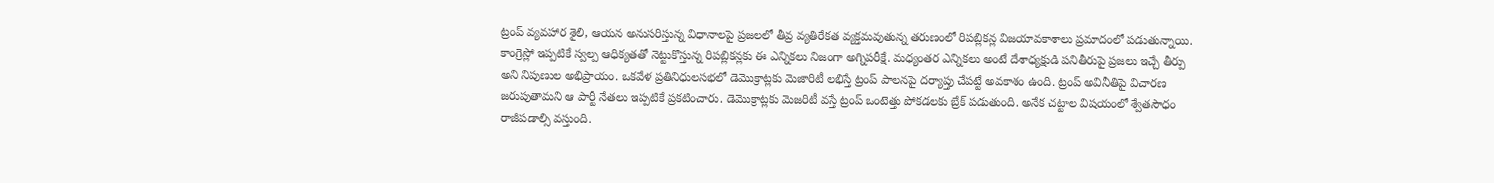ట్రంప్ వ్యవహార శైలి, ఆయన అనుసరిస్తున్న విధానాలపై ప్రజలలో తీవ్ర వ్యతిరేకత వ్యక్తమవుతున్న తరుణంలో రిపబ్లికన్ల విజయావకాశాలు ప్రమాదంలో పడుతున్నాయి. కాంగ్రెస్లో ఇప్పటికే స్వల్ప ఆధిక్యతతో నెట్టుకొస్తున్న రిపబ్లికన్లకు ఈ ఎన్నికలు నిజంగా అగ్నిపరీక్షే. మధ్యంతర ఎన్నికలు అంటే దేశాధ్యక్షుడి పనితీరుపై ప్రజలు ఇచ్చే తీర్పు అని నిపుణుల అభిప్రాయం. ఒకవేళ ప్రతినిధులసభలో డెమొక్రాట్లకు మెజారిటీ లభిస్తే ట్రంప్ పాలనపై దర్యాప్తు చేపట్టే అవకాశం ఉంది. ట్రంప్ అవినీతిపై విచారణ జరుపుతామని ఆ పార్టీ నేతలు ఇప్పటికే ప్రకటించారు. డెమొక్రాట్లకు మెజరిటీ వస్తే ట్రంప్ ఒంటెత్తు పోకడలకు బ్రేక్ పడుతుంది. అనేక చట్టాల విషయంలో శ్వేతసౌధం రాజీపడాల్సి వస్తుంది.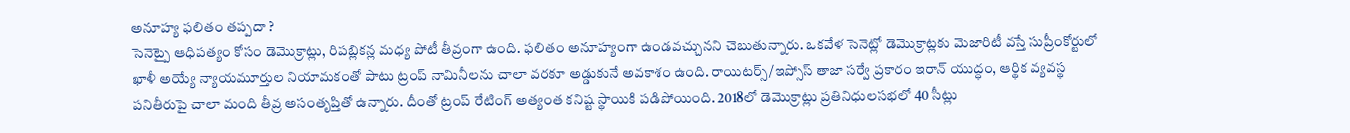అనూహ్య ఫలితం తప్పదా ?
సెనెట్పై ఆధిపత్యం కోసం డెమొక్రాట్లు, రిపబ్లికన్ల మధ్య పోటీ తీవ్రంగా ఉంది. ఫలితం అనూహ్యంగా ఉండవచ్చునని చెబుతున్నారు. ఒకవేళ సెనెట్లో డెమొక్రాట్లకు మెజారిటీ వస్తే సుప్రీంకోర్టులో ఖాళీ అయ్యే న్యాయమూర్తుల నియామకంతో పాటు ట్రంప్ నామినీలను చాలా వరకూ అడ్డుకునే అవకాశం ఉంది. రాయిటర్స్/ఇప్సోస్ తాజా సర్వే ప్రకారం ఇరాన్ యుద్ధం, ఆర్థిక వ్యవస్థ పనితీరుపై చాలా మంది తీవ్ర అసంతృప్తితో ఉన్నారు. దీంతో ట్రంప్ రేటింగ్ అత్యంత కనిష్ట స్థాయికి పడిపోయింది. 2018లో డెమొక్రాట్లు ప్రతినిధులసభలో 40 సీట్లు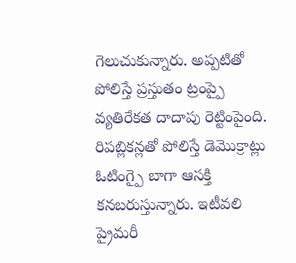గెలుచుకున్నారు. అప్పటితో పోలిస్తే ప్రస్తుతం ట్రంప్పై వ్యతిరేకత దాదాపు రెట్టింపైంది. రిపబ్లికన్లతో పోలిస్తే డెమొక్రాట్లు ఓటింగ్పై బాగా ఆసక్తి కనబరుస్తున్నారు. ఇటీవలి ప్రైమరీ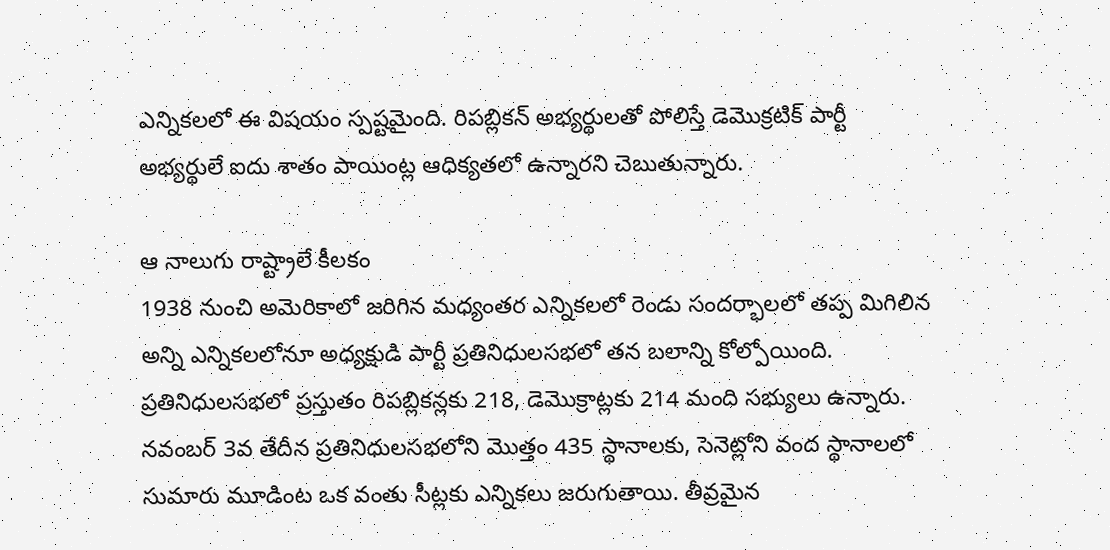ఎన్నికలలో ఈ విషయం స్పష్టమైంది. రిపబ్లికన్ అభ్యర్థులతో పోలిస్తే డెమొక్రటిక్ పార్టీ అభ్యర్థులే ఐదు శాతం పాయింట్ల ఆధిక్యతలో ఉన్నారని చెబుతున్నారు.

ఆ నాలుగు రాష్ట్రాలే కీలకం
1938 నుంచి అమెరికాలో జరిగిన మధ్యంతర ఎన్నికలలో రెండు సందర్భాలలో తప్ప మిగిలిన అన్ని ఎన్నికలలోనూ అధ్యక్షుడి పార్టీ ప్రతినిధులసభలో తన బలాన్ని కోల్పోయింది. ప్రతినిధులసభలో ప్రస్తుతం రిపబ్లికన్లకు 218, డెమొక్రాట్లకు 214 మంది సభ్యులు ఉన్నారు. నవంబర్ 3వ తేదీన ప్రతినిధులసభలోని మొత్తం 435 స్థానాలకు, సెనెట్లోని వంద స్థానాలలో సుమారు మూడింట ఒక వంతు సీట్లకు ఎన్నికలు జరుగుతాయి. తీవ్రమైన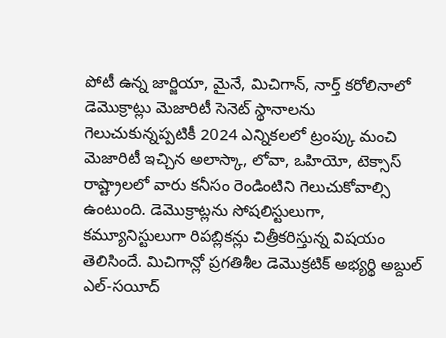పోటీ ఉన్న జార్జియా, మైనే, మిచిగాన్, నార్త్ కరోలినాలో డెమొక్రాట్లు మెజారిటీ సెనెట్ స్థానాలను గెలుచుకున్నప్పటికీ 2024 ఎన్నికలలో ట్రంప్కు మంచి మెజారిటీ ఇచ్చిన అలాస్కా, లోవా, ఒహియో, టెక్సాస్ రాష్ట్రాలలో వారు కనీసం రెండింటిని గెలుచుకోవాల్సి ఉంటుంది. డెమొక్రాట్లను సోషలిస్టులుగా, కమ్యూనిస్టులుగా రిపబ్లికన్లు చిత్రీకరిస్తున్న విషయం తెలిసిందే. మిచిగాన్లో ప్రగతిశీల డెమొక్రటిక్ అభ్యర్థి అబ్దుల్ ఎల్-సయీద్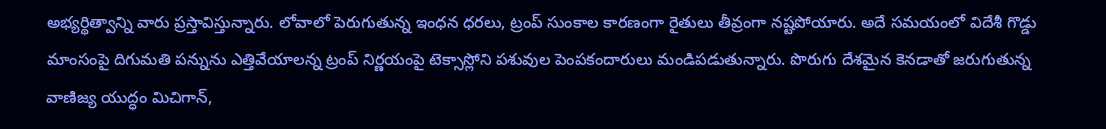అభ్యర్థిత్వాన్ని వారు ప్రస్తావిస్తున్నారు. లోవాలో పెరుగుతున్న ఇంధన ధరలు, ట్రంప్ సుంకాల కారణంగా రైతులు తీవ్రంగా నష్టపోయారు. అదే సమయంలో విదేశీ గొడ్డు మాంసంపై దిగుమతి పన్నును ఎత్తివేయాలన్న ట్రంప్ నిర్ణయంపై టెక్సాస్లోని పశువుల పెంపకందారులు మండిపడుతున్నారు. పొరుగు దేశమైన కెనడాతో జరుగుతున్న వాణిజ్య యుద్ధం మిచిగాన్,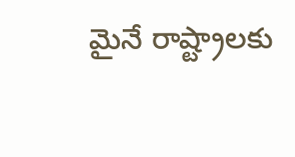మైనే రాష్ట్రాలకు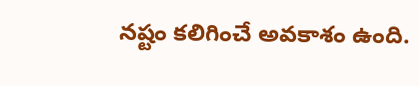నష్టం కలిగించే అవకాశం ఉంది.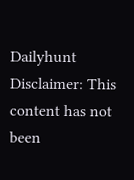Dailyhunt
Disclaimer: This content has not been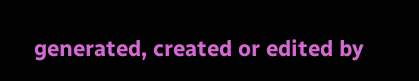generated, created or edited by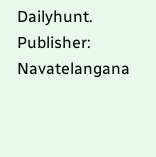Dailyhunt. Publisher: Navatelangana